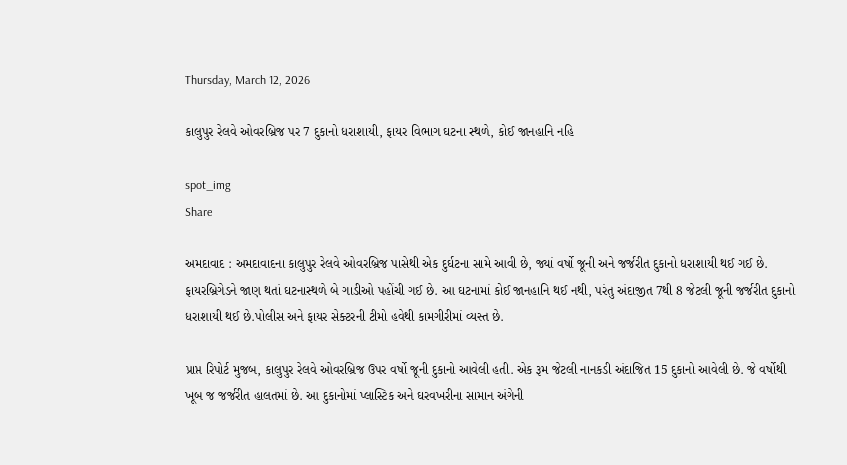Thursday, March 12, 2026

કાલુપુર રેલવે ઓવરબ્રિજ પર 7 દુકાનો ધરાશાયી, ફાયર વિભાગ ઘટના સ્થળે, કોઈ જાનહાનિ નહિ

spot_img
Share

અમદાવાદ : અમદાવાદના કાલુપુર રેલવે ઓવરબ્રિજ પાસેથી એક દુર્ઘટના સામે આવી છે, જ્યાં વર્ષો જૂની અને જર્જરીત દુકાનો ધરાશાયી થઈ ગઈ છે. ફાયરબ્રિગેડને જાણ થતાં ઘટનાસ્થળે બે ગાડીઓ પહોંચી ગઈ છે. આ ઘટનામાં કોઈ જાનહાનિ થઈ નથી, પરંતુ અંદાજીત 7થી 8 જેટલી જૂની જર્જરીત દુકાનો ધરાશાયી થઈ છે.પોલીસ અને ફાયર સેક્ટરની ટીમો હવેથી કામગીરીમાં વ્યસ્ત છે.

પ્રાપ્ત રિપોર્ટ મુજબ, કાલુપુર રેલવે ઓવરબ્રિજ ઉપર વર્ષો જૂની દુકાનો આવેલી હતી. એક રૂમ જેટલી નાનકડી અંદાજિત 15 દુકાનો આવેલી છે. જે વર્ષોથી ખૂબ જ જર્જરીત હાલતમાં છે. આ દુકાનોમાં પ્લાસ્ટિક અને ઘરવખરીના સામાન અંગેની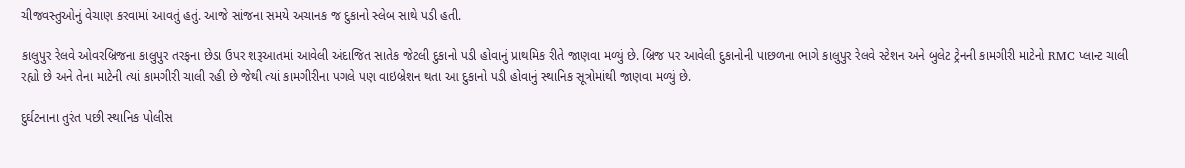ચીજવસ્તુઓનું વેચાણ કરવામાં આવતું હતું. આજે સાંજના સમયે અચાનક જ દુકાનો સ્લેબ સાથે પડી હતી.

કાલુપુર રેલવે ઓવરબ્રિજના કાલુપુર તરફના છેડા ઉપર શરૂઆતમાં આવેલી અંદાજિત સાતેક જેટલી દુકાનો પડી હોવાનું પ્રાથમિક રીતે જાણવા મળ્યું છે. બ્રિજ પર આવેલી દુકાનોની પાછળના ભાગે કાલુપુર રેલવે સ્ટેશન અને બુલેટ ટ્રેનની કામગીરી માટેનો RMC પ્લાન્ટ ચાલી રહ્યો છે અને તેના માટેની ત્યાં કામગીરી ચાલી રહી છે જેથી ત્યાં કામગીરીના પગલે પણ વાઇબ્રેશન થતા આ દુકાનો પડી હોવાનું સ્થાનિક સૂત્રોમાંથી જાણવા મળ્યું છે.

દુર્ઘટનાના તુરંત પછી સ્થાનિક પોલીસ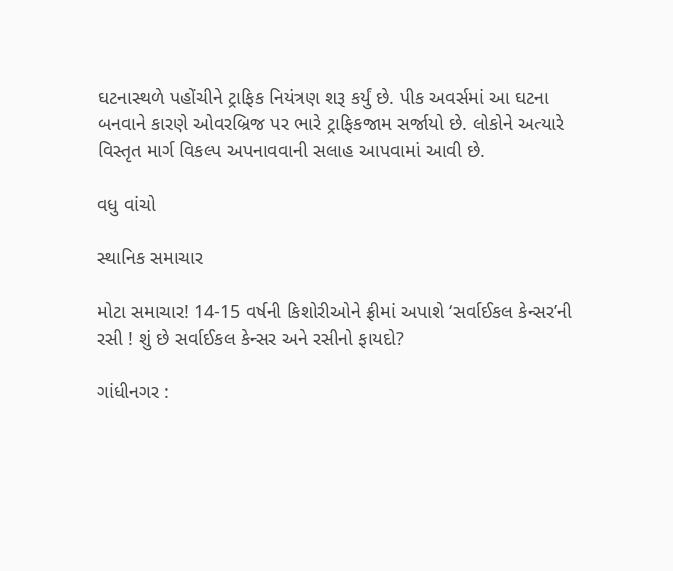ઘટનાસ્થળે પહોંચીને ટ્રાફિક નિયંત્રણ શરૂ કર્યું છે. પીક અવર્સમાં આ ઘટના બનવાને કારણે ઓવરબ્રિજ પર ભારે ટ્રાફિકજામ સર્જાયો છે. લોકોને અત્યારે વિસ્તૃત માર્ગ વિકલ્પ અપનાવવાની સલાહ આપવામાં આવી છે.

વધુ વાંચો

સ્થાનિક સમાચાર

મોટા સમાચાર! 14-15 વર્ષની કિશોરીઓને ફ્રીમાં અપાશે ‘સર્વાઈકલ કેન્સર’ની રસી ! શું છે સર્વાઈકલ કેન્સર અને રસીનો ફાયદો?

ગાંધીનગર :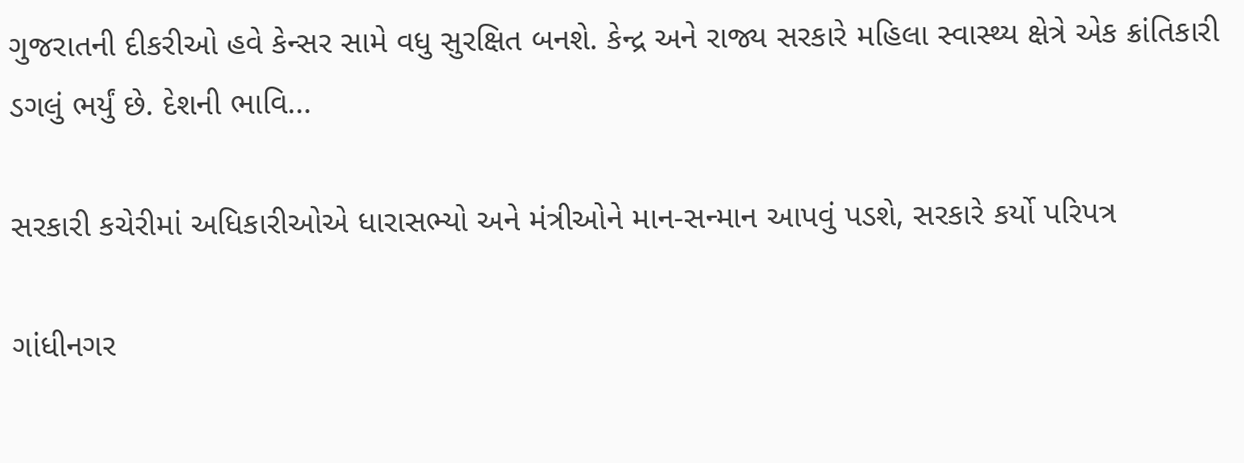ગુજરાતની દીકરીઓ હવે કેન્સર સામે વધુ સુરક્ષિત બનશે. કેન્દ્ર અને રાજ્ય સરકારે મહિલા સ્વાસ્થ્ય ક્ષેત્રે એક ક્રાંતિકારી ડગલું ભર્યું છે. દેશની ભાવિ...

સરકારી કચેરીમાં અધિકારીઓએ ધારાસભ્યો અને મંત્રીઓને માન-સન્માન આપવું પડશે, સરકારે કર્યો પરિપત્ર

ગાંધીનગર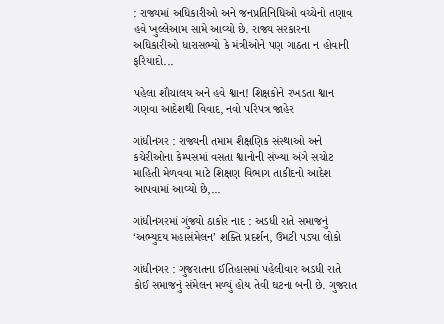: રાજ્યમાં અધિકારીઓ અને જનપ્રતિનિધિઓ વચ્ચેનો તણાવ હવે ખુલ્લેઆમ સામે આવ્યો છે. રાજ્ય સરકારના અધિકારીઓ ધારાસભ્યો કે મંત્રીઓને પણ ગાઠતા ન હોવાની ફરિયાદો...

પહેલા શૌચાલય અને હવે શ્વાન! શિક્ષકોને રખડતા શ્વાન ગણવા આદેશથી વિવાદ, નવો પરિપત્ર જાહેર

ગાંધીનગર : રાજ્યની તમામ શૈક્ષણિક સંસ્થાઓ અને કચેરીઓના કેમ્પસમાં વસતા શ્વાનોની સંખ્યા અંગે સચોટ માહિતી મેળવવા માટે શિક્ષણ વિભાગ તાકીદનો આદેશ આપવામાં આવ્યો છે,...

ગાંધીનગરમાં ગુંજ્યો ઠાકોર નાદ : અડધી રાતે સમાજનું ‘અભ્યુદય મહાસંમેલન’ શક્તિ પ્રદર્શન, ઉમટી પડ્યા લોકો

ગાંધીનગર : ગુજરાતના ઈતિહાસમાં પહેલીવાર અડધી રાતે કોઈ સમાજનું સંમેલન મળ્યું હોય તેવી ઘટના બની છે. ગુજરાત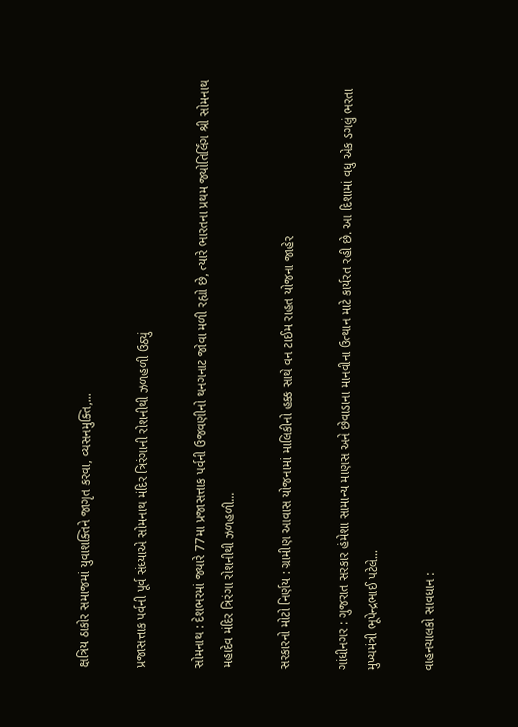ક્ષત્રિય ઠાકોર સમાજમાં યુવાશક્તિને જાગૃત કરવા, વ્યસનમુક્તિ,...

પ્રજાસત્તાક પર્વની પૂર્વ સંધ્યાએ સોમનાથ મંદિર ત્રિરંગાની રોશનીથી ઝળહળી ઉઠ્યું

સોમનાથ : દેશભરમાં જ્યારે 77મા પ્રજાસત્તાક પર્વની ઉજવણીનો થનગનાટ જોવા મળી રહ્યો છે, ત્યારે ભારતના પ્રથમ જ્યોતિર્લિંગ શ્રી સોમનાથ મહાદેવ મંદિર ત્રિરંગા રોશનીથી ઝળહળી...

સરકારનો મોટો નિર્ણય : ગ્રામીણ આવાસ યોજનામાં માલિકીનો હક્ક સાથે વન ટાઈમ રાહત યોજના જાહેર

ગાંધીનગર : ગુજરાત સરકાર હંમેશા સામાન્ય માણસ અને છેવાડાના માનવીના ઉત્થાન માટે કાર્યરત રહી છે. આ દિશામાં વધુ એક ડગલું ભરતા મુખ્યમંત્રી ભૂપેન્દ્રભાઈ પટેલે...

વાહનચાલકો સાવધાન :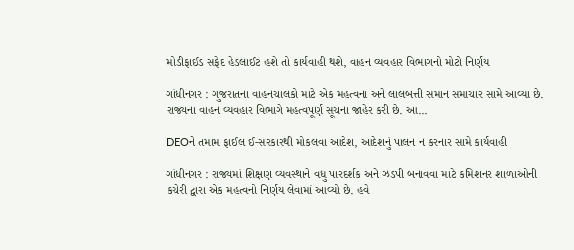મોડીફાઈડ સફેદ હેડલાઈટ હશે તો કાર્યવાહી થશે, વાહન વ્યવહાર વિભાગનો મોટો નિર્ણય

ગાંધીનગર : ગુજરાતના વાહનચાલકો માટે એક મહત્વના અને લાલબત્તી સમાન સમાચાર સામે આવ્યા છે. રાજ્યના વાહન વ્યવહાર વિભાગે મહત્વપૂર્ણ સૂચના જાહેર કરી છે. આ...

DEOને તમામ ફાઈલ ઈ-સરકારથી મોકલવા આદેશ, આદેશનું પાલન ન કરનાર સામે કાર્યવાહી

ગાંધીનગર : રાજ્યમાં શિક્ષણ વ્યવસ્થાને વધુ પારદર્શક અને ઝડપી બનાવવા માટે કમિશનર શાળાઓની કચેરી દ્વારા એક મહત્વનો નિર્ણય લેવામાં આવ્યો છે. હવે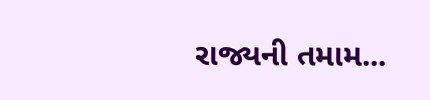રાજ્યની તમામ...